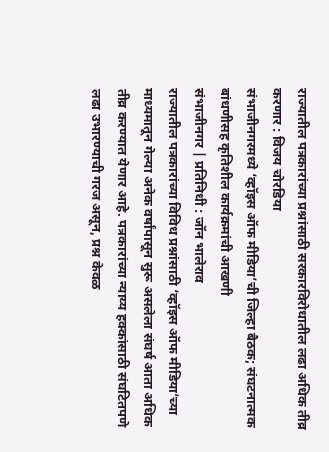राज्यातील पत्रकारांच्या प्रश्नांसाठी सरकारविरोधातील लढा अधिक तीव्र करणार : विजय चोरडिया
संभाजीनगरमध्ये ‘व्हॉइस ऑफ मीडिया’ची जिल्हा बैठक; संघटनात्मक बांधणीसह कृतिशील कार्यक्रमांची आखणी
संभाजीनगर | प्रतिनिधी : जॉन भालेराव
राज्यातील पत्रकारांच्या विविध प्रश्नांसाठी ‘व्हॉइस ऑफ मीडिया’च्या माध्यमातून गेल्या अनेक वर्षांपासून सुरू असलेला संघर्ष आता अधिक तीव्र करण्यात येणार आहे. पत्रकारांच्या न्याय्य हक्कांसाठी संघटितपणे लढा उभारण्याची गरज असून, प्रश्न केवळ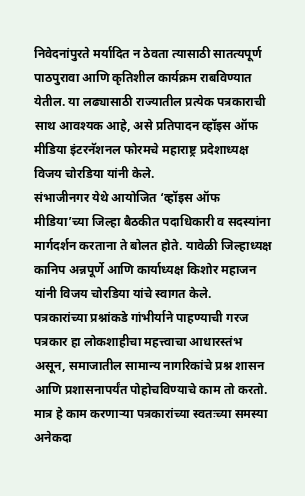निवेदनांपुरते मर्यादित न ठेवता त्यासाठी सातत्यपूर्ण पाठपुरावा आणि कृतिशील कार्यक्रम राबविण्यात येतील. या लढ्यासाठी राज्यातील प्रत्येक पत्रकाराची साथ आवश्यक आहे, असे प्रतिपादन व्हॉइस ऑफ मीडिया इंटरनॅशनल फोरमचे महाराष्ट्र प्रदेशाध्यक्ष विजय चोरडिया यांनी केले.
संभाजीनगर येथे आयोजित ‘व्हॉइस ऑफ मीडिया’च्या जिल्हा बैठकीत पदाधिकारी व सदस्यांना मार्गदर्शन करताना ते बोलत होते. यावेळी जिल्हाध्यक्ष कानिप अन्नपूर्णे आणि कार्याध्यक्ष किशोर महाजन यांनी विजय चोरडिया यांचे स्वागत केले.
पत्रकारांच्या प्रश्नांकडे गांभीर्याने पाहण्याची गरज
पत्रकार हा लोकशाहीचा महत्त्वाचा आधारस्तंभ असून, समाजातील सामान्य नागरिकांचे प्रश्न शासन आणि प्रशासनापर्यंत पोहोचविण्याचे काम तो करतो. मात्र हे काम करणाऱ्या पत्रकारांच्या स्वतःच्या समस्या अनेकदा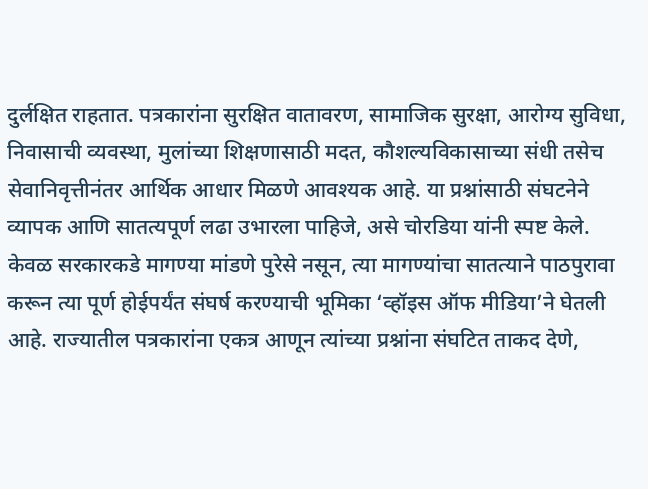दुर्लक्षित राहतात. पत्रकारांना सुरक्षित वातावरण, सामाजिक सुरक्षा, आरोग्य सुविधा, निवासाची व्यवस्था, मुलांच्या शिक्षणासाठी मदत, कौशल्यविकासाच्या संधी तसेच सेवानिवृत्तीनंतर आर्थिक आधार मिळणे आवश्यक आहे. या प्रश्नांसाठी संघटनेने व्यापक आणि सातत्यपूर्ण लढा उभारला पाहिजे, असे चोरडिया यांनी स्पष्ट केले.
केवळ सरकारकडे मागण्या मांडणे पुरेसे नसून, त्या मागण्यांचा सातत्याने पाठपुरावा करून त्या पूर्ण होईपर्यंत संघर्ष करण्याची भूमिका ‘व्हॉइस ऑफ मीडिया’ने घेतली आहे. राज्यातील पत्रकारांना एकत्र आणून त्यांच्या प्रश्नांना संघटित ताकद देणे,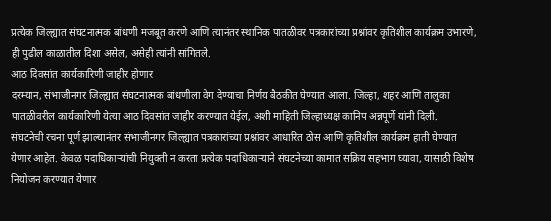प्रत्येक जिल्ह्यात संघटनात्मक बांधणी मजबूत करणे आणि त्यानंतर स्थानिक पातळीवर पत्रकारांच्या प्रश्नांवर कृतिशील कार्यक्रम उभारणे, ही पुढील काळातील दिशा असेल, असेही त्यांनी सांगितले.
आठ दिवसांत कार्यकारिणी जाहीर होणार
दरम्यान, संभाजीनगर जिल्ह्यात संघटनात्मक बांधणीला वेग देण्याचा निर्णय बैठकीत घेण्यात आला. जिल्हा, शहर आणि तालुका पातळीवरील कार्यकारिणी येत्या आठ दिवसांत जाहीर करण्यात येईल, अशी माहिती जिल्हाध्यक्ष कानिप अन्नपूर्णे यांनी दिली.
संघटनेची रचना पूर्ण झाल्यानंतर संभाजीनगर जिल्ह्यात पत्रकारांच्या प्रश्नांवर आधारित ठोस आणि कृतिशील कार्यक्रम हाती घेण्यात येणार आहेत. केवळ पदाधिकाऱ्यांची नियुक्ती न करता प्रत्येक पदाधिकाऱ्याने संघटनेच्या कामात सक्रिय सहभाग घ्यावा, यासाठी विशेष नियोजन करण्यात येणार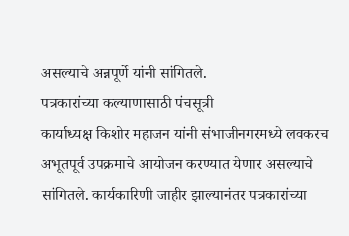असल्याचे अन्नपूर्णे यांनी सांगितले.
पत्रकारांच्या कल्याणासाठी पंचसूत्री
कार्याध्यक्ष किशोर महाजन यांनी संभाजीनगरमध्ये लवकरच अभूतपूर्व उपक्रमाचे आयोजन करण्यात येणार असल्याचे सांगितले. कार्यकारिणी जाहीर झाल्यानंतर पत्रकारांच्या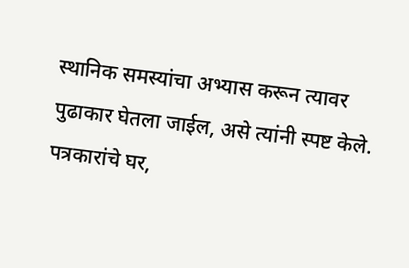स्थानिक समस्यांचा अभ्यास करून त्यावर पुढाकार घेतला जाईल, असे त्यांनी स्पष्ट केले.
पत्रकारांचे घर,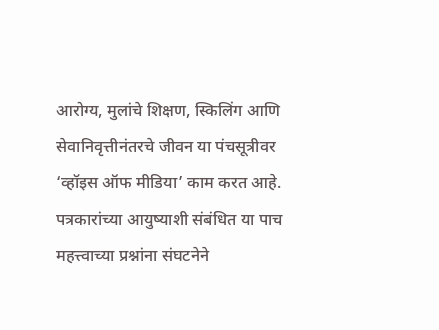आरोग्य, मुलांचे शिक्षण, स्किलिंग आणि सेवानिवृत्तीनंतरचे जीवन या पंचसूत्रीवर ‘व्हॉइस ऑफ मीडिया’ काम करत आहे. पत्रकारांच्या आयुष्याशी संबंधित या पाच महत्त्वाच्या प्रश्नांना संघटनेने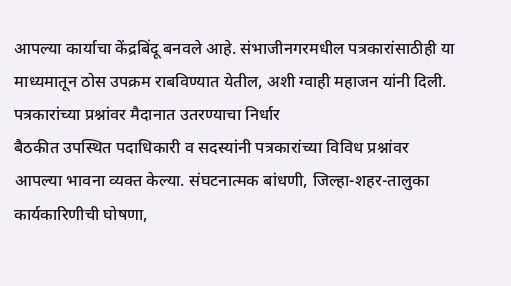आपल्या कार्याचा केंद्रबिंदू बनवले आहे. संभाजीनगरमधील पत्रकारांसाठीही या माध्यमातून ठोस उपक्रम राबविण्यात येतील, अशी ग्वाही महाजन यांनी दिली.
पत्रकारांच्या प्रश्नांवर मैदानात उतरण्याचा निर्धार
बैठकीत उपस्थित पदाधिकारी व सदस्यांनी पत्रकारांच्या विविध प्रश्नांवर आपल्या भावना व्यक्त केल्या. संघटनात्मक बांधणी, जिल्हा-शहर-तालुका कार्यकारिणीची घोषणा,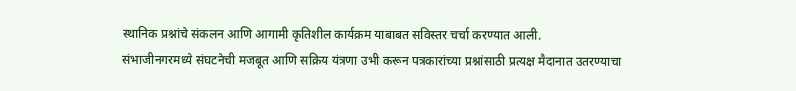स्थानिक प्रश्नांचे संकलन आणि आगामी कृतिशील कार्यक्रम याबाबत सविस्तर चर्चा करण्यात आली.
संभाजीनगरमध्ये संघटनेची मजबूत आणि सक्रिय यंत्रणा उभी करून पत्रकारांच्या प्रश्नांसाठी प्रत्यक्ष मैदानात उतरण्याचा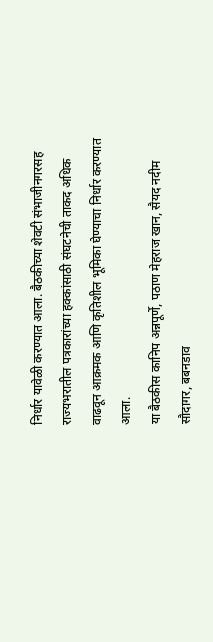निर्धार यावेळी करण्यात आला. बैठकीच्या शेवटी संभाजीनगरसह राज्यभरातील पत्रकारांच्या हक्कांसाठी संघटनेची ताकद अधिक वाढवून आक्रमक आणि कृतिशील भूमिका घेण्याचा निर्धार करण्यात आला.
या बैठकीस कानिप अन्नपूर्णे, पठाण मेहराज खान, सैयद नदीम सौदागर, बबनडाव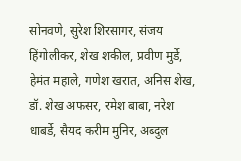सोनवणे, सुरेश शिरसागर, संजय हिंगोलीकर, शेख शकील, प्रवीण मुर्डे, हेमंत महाले, गणेश खरात, अनिस शेख, डॉ. शेख अफसर, रमेश बाबा, नरेश धाबर्डे, सैयद करीम मुनिर, अब्दुल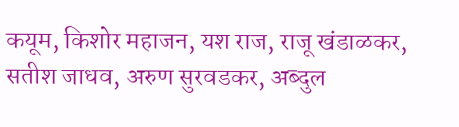कयूम, किशोर महाजन, यश राज, राजू खंडाळकर, सतीश जाधव, अरुण सुरवडकर, अब्दुल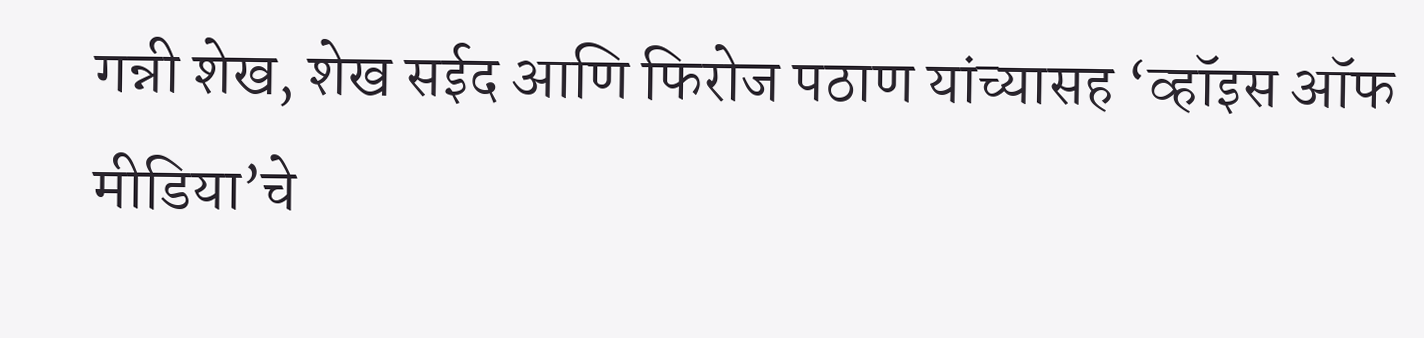गन्नी शेख, शेख सईद आणि फिरोज पठाण यांच्यासह ‘व्हॉइस ऑफ मीडिया’चे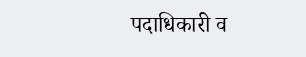पदाधिकारी व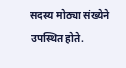सदस्य मोठ्या संख्येने उपस्थित होते.